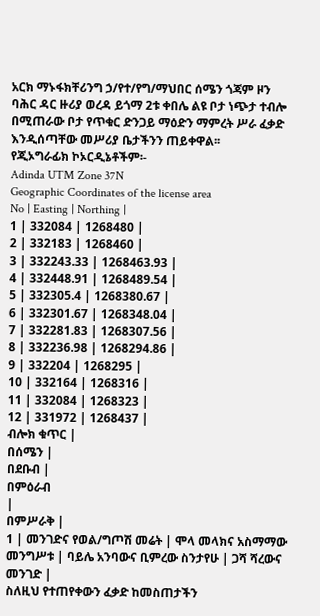አርክ ማኑፋክቸሪንግ ኃ/የተ/የግ/ማህበር ሰሜን ጎጃም ዞን ባሕር ዳር ዙሪያ ወረዳ ይጎማ 2ቱ ቀበሌ ልዩ ቦታ ነጭታ ተብሎ በሚጠራው ቦታ የጥቁር ድንጋይ ማዕድን ማምረት ሥራ ፈቃድ እንዲሰጣቸው መሥሪያ ቤታችንን ጠይቀዋል፡፡
የጂኦግራፊክ ኮኦርዲኔቶችም፡-
Adinda UTM Zone 37N
Geographic Coordinates of the license area
No | Easting | Northing |
1 | 332084 | 1268480 |
2 | 332183 | 1268460 |
3 | 332243.33 | 1268463.93 |
4 | 332448.91 | 1268489.54 |
5 | 332305.4 | 1268380.67 |
6 | 332301.67 | 1268348.04 |
7 | 332281.83 | 1268307.56 |
8 | 332236.98 | 1268294.86 |
9 | 332204 | 1268295 |
10 | 332164 | 1268316 |
11 | 332084 | 1268323 |
12 | 331972 | 1268437 |
ብሎክ ቁጥር |
በሰሜን |
በደቡብ |
በምዕራብ
|
በምሥራቅ |
1 | መንገድና የወል/ግጦሽ መሬት | ሞላ መላክና አስማማው መንግሥቱ | ባይሌ አንባውና ቢምረው ስንታየሁ | ጋሻ ሻረውና መንገድ |
ስለዚህ የተጠየቀውን ፈቃድ ከመስጠታችን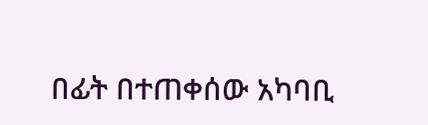በፊት በተጠቀሰው አካባቢ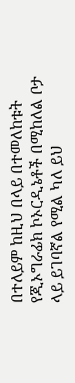በተለይም ከዚህ በላይ በተመለከቱት የጂኦግራፊክ ኮኦርዲኔቶች በሚከለል ቦታ ላይ ይገባኛል የሚል ካለ ይህ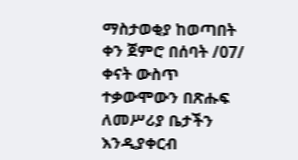ማስታወቂያ ከወጣበት ቀን ጀምሮ በሰባት /07/ ቀናት ውስጥ ተቃውሞውን በጽሑፍ ለመሥሪያ ቤታችን እንዲያቀርብ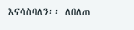እናሳስባለን፡፡ ለበለጠ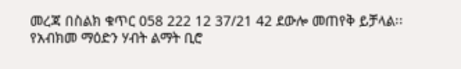መረጃ በስልክ ቁጥር 058 222 12 37/21 42 ደውሎ መጠየቅ ይቻላል፡፡
የአብክመ ማዕድን ሃብት ልማት ቢሮ